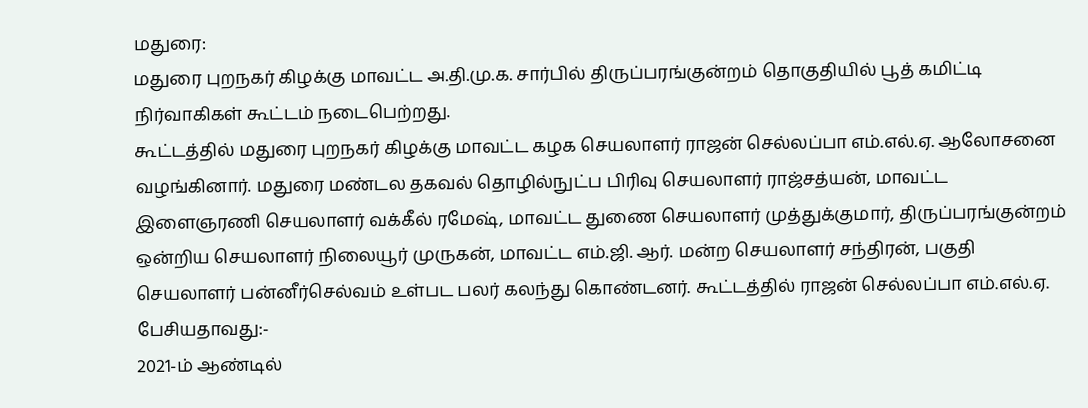மதுரை:
மதுரை புறநகர் கிழக்கு மாவட்ட அ.தி.மு.க. சார்பில் திருப்பரங்குன்றம் தொகுதியில் பூத் கமிட்டி நிர்வாகிகள் கூட்டம் நடைபெற்றது.
கூட்டத்தில் மதுரை புறநகர் கிழக்கு மாவட்ட கழக செயலாளர் ராஜன் செல்லப்பா எம்.எல்.ஏ. ஆலோசனை வழங்கினார். மதுரை மண்டல தகவல் தொழில்நுட்ப பிரிவு செயலாளர் ராஜ்சத்யன், மாவட்ட இளைஞரணி செயலாளர் வக்கீல் ரமேஷ், மாவட்ட துணை செயலாளர் முத்துக்குமார், திருப்பரங்குன்றம் ஒன்றிய செயலாளர் நிலையூர் முருகன், மாவட்ட எம்.ஜி. ஆர். மன்ற செயலாளர் சந்திரன், பகுதி செயலாளர் பன்னீர்செல்வம் உள்பட பலர் கலந்து கொண்டனர். கூட்டத்தில் ராஜன் செல்லப்பா எம்.எல்.ஏ. பேசியதாவது:-
2021-ம் ஆண்டில்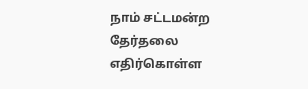நாம் சட்டமன்ற தேர்தலை எதிர்கொள்ள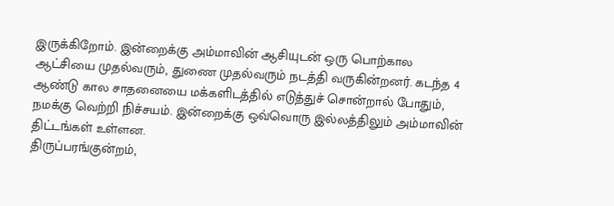இருக்கிறோம். இன்றைக்கு அம்மாவின் ஆசியுடன் ஒரு பொற்கால ஆட்சியை முதல்வரும், துணை முதல்வரும் நடத்தி வருகின்றனர். கடந்த 4 ஆண்டு கால சாதனையை மக்களிடத்தில் எடுத்துச் சொன்றால் போதும், நமக்கு வெற்றி நிச்சயம். இன்றைக்கு ஒவ்வொரு இல்லத்திலும் அம்மாவின் திட்டங்கள் உள்ளன.
திருப்பரங்குன்றம்,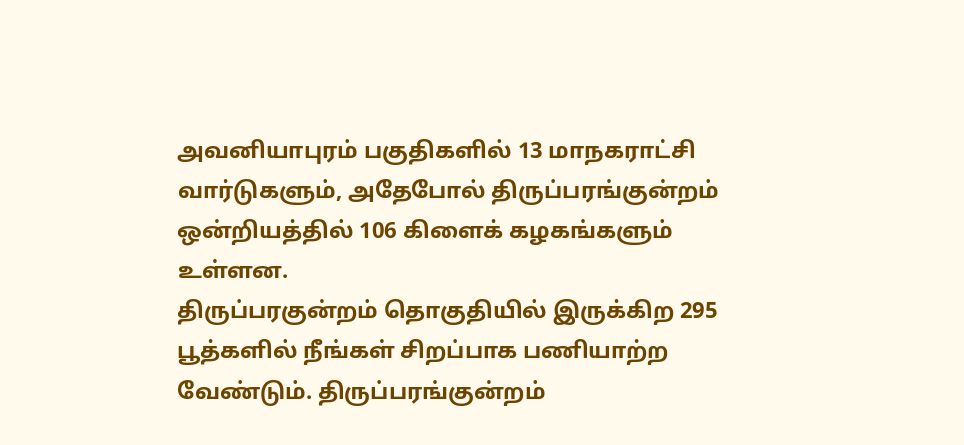அவனியாபுரம் பகுதிகளில் 13 மாநகராட்சி வார்டுகளும், அதேபோல் திருப்பரங்குன்றம் ஒன்றியத்தில் 106 கிளைக் கழகங்களும் உள்ளன.
திருப்பரகுன்றம் தொகுதியில் இருக்கிற 295 பூத்களில் நீங்கள் சிறப்பாக பணியாற்ற வேண்டும். திருப்பரங்குன்றம்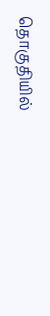தொகுதியில்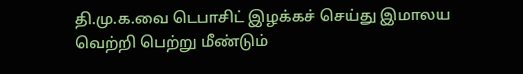தி.மு.க.வை டெபாசிட் இழக்கச் செய்து இமாலய வெற்றி பெற்று மீண்டும்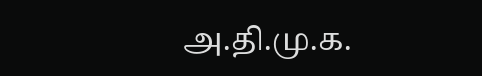அ.தி.மு.க.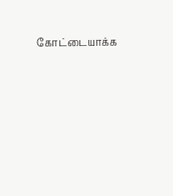கோட்டையாக்க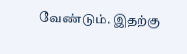வேண்டும். இதற்கு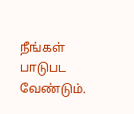நீங்கள் பாடுபட வேண்டும்.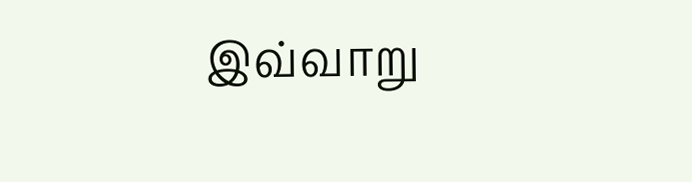இவ்வாறு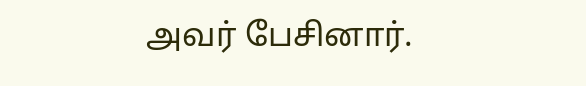அவர் பேசினார்.